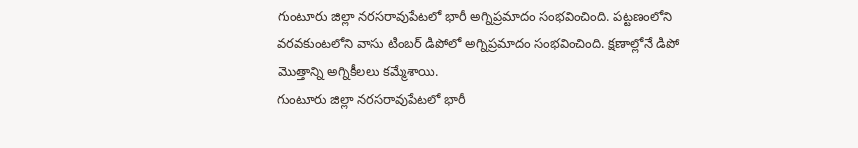గుంటూరు జిల్లా నరసరావుపేటలో భారీ అగ్నిప్రమాదం సంభవించింది. పట్టణంలోని వరవకుంటలోని వాసు టింబర్ డిపోలో అగ్నిప్రమాదం సంభవించింది. క్షణాల్లోనే డిపో మొత్తాన్ని అగ్నికీలలు కమ్మేశాయి.
గుంటూరు జిల్లా నరసరావుపేటలో భారీ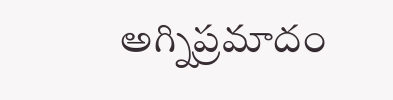అగ్నిప్రమాదం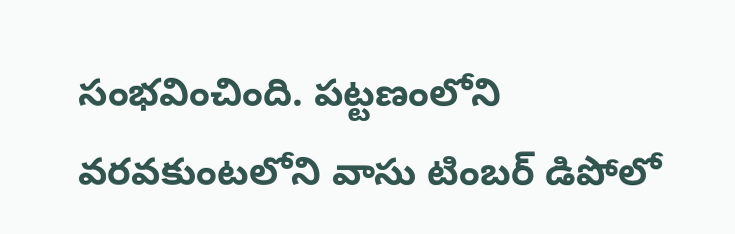సంభవించింది. పట్టణంలోని వరవకుంటలోని వాసు టింబర్ డిపోలో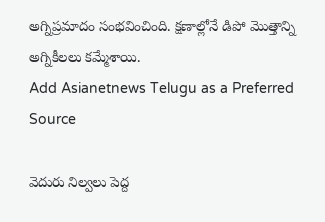అగ్నిప్రమాదం సంభవించింది. క్షణాల్లోనే డిపో మొత్తాన్ని అగ్నికీలలు కమ్మేశాయి.
Add Asianetnews Telugu as a Preferred Source

వెదురు నిల్వలు పెద్ద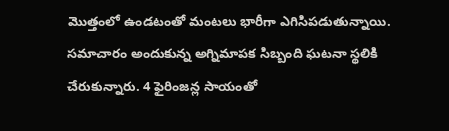మొత్తంలో ఉండటంతో మంటలు భారీగా ఎగిసిపడుతున్నాయి. సమాచారం అందుకున్న అగ్నిమాపక సిబ్బంది ఘటనా స్థలికి చేరుకున్నారు. 4 ఫైరింజన్ల సాయంతో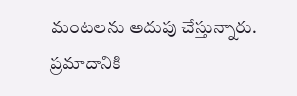మంటలను అదుపు చేస్తున్నారు. ప్రమాదానికి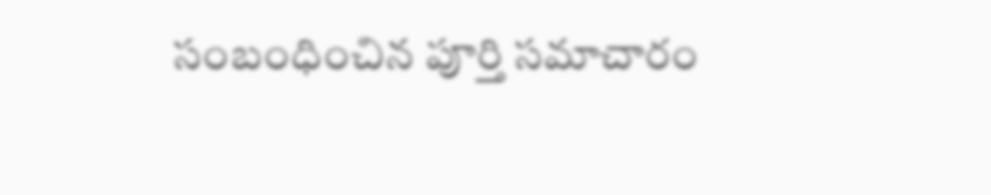సంబంధించిన పూర్తి సమాచారం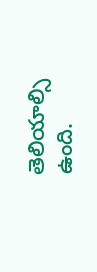తెలియాల్సి ఉంది.